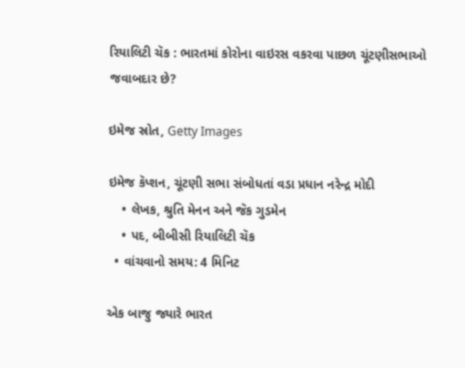રિયાલિટી ચૅક : ભારતમાં કોરોના વાઇરસ વકરવા પાછળ ચૂંટણીસભાઓ જવાબદાર છે?

ઇમેજ સ્રોત, Getty Images

ઇમેજ કૅપ્શન, ચૂંટણી સભા સંબોધતાં વડા પ્રધાન નરેન્દ્ર મોદી
    • લેખક, શ્રુતિ મેનન અને જૅક ગુડમેન
    • પદ, બીબીસી રિયાલિટી ચૅક
  • વાંચવાનો સમય: 4 મિનિટ

એક બાજુ જ્યારે ભારત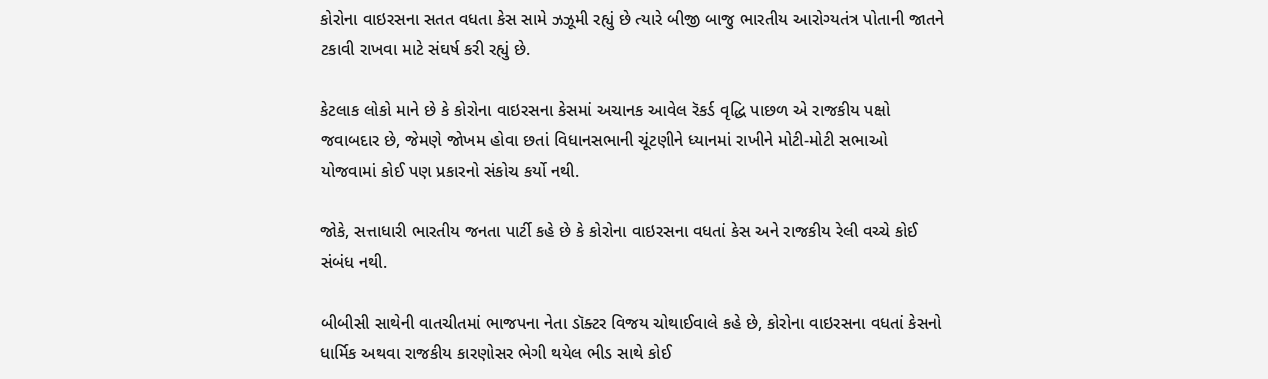કોરોના વાઇરસના સતત વધતા કેસ સામે ઝઝૂમી રહ્યું છે ત્યારે બીજી બાજુ ભારતીય આરોગ્યતંત્ર પોતાની જાતને ટકાવી રાખવા માટે સંઘર્ષ કરી રહ્યું છે.

કેટલાક લોકો માને છે કે કોરોના વાઇરસના કેસમાં અચાનક આવેલ રૅકર્ડ વૃદ્ધિ પાછળ એ રાજકીય પક્ષો જવાબદાર છે, જેમણે જોખમ હોવા છતાં વિધાનસભાની ચૂંટણીને ધ્યાનમાં રાખીને મોટી-મોટી સભાઓ યોજવામાં કોઈ પણ પ્રકારનો સંકોચ કર્યો નથી.

જોકે, સત્તાધારી ભારતીય જનતા પાર્ટી કહે છે કે કોરોના વાઇરસના વધતાં કેસ અને રાજકીય રેલી વચ્ચે કોઈ સંબંધ નથી.

બીબીસી સાથેની વાતચીતમાં ભાજપના નેતા ડૉક્ટર વિજય ચોથાઈવાલે કહે છે, કોરોના વાઇરસના વધતાં કેસનો ધાર્મિક અથવા રાજકીય કારણોસર ભેગી થયેલ ભીડ સાથે કોઈ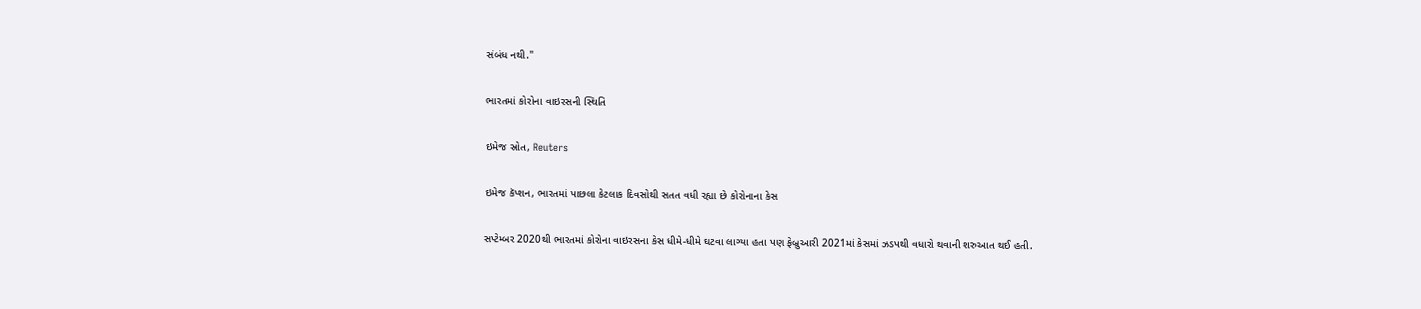સંબંધ નથી."

ભારતમાં કોરોના વાઇરસની સ્થિતિ

ઇમેજ સ્રોત, Reuters

ઇમેજ કૅપ્શન, ભારતમાં પાછલા કેટલાક દિવસોથી સતત વધી રહ્યા છે કોરોનાના કેસ

સપ્ટેમ્બર 2020થી ભારતમાં કોરોના વાઇરસના કેસ ધીમે-ધીમે ઘટવા લાગ્યા હતા પણ ફેબ્રુઆરી 2021માં કેસમાં ઝડપથી વધારો થવાની શરુઆત થઈ હતી.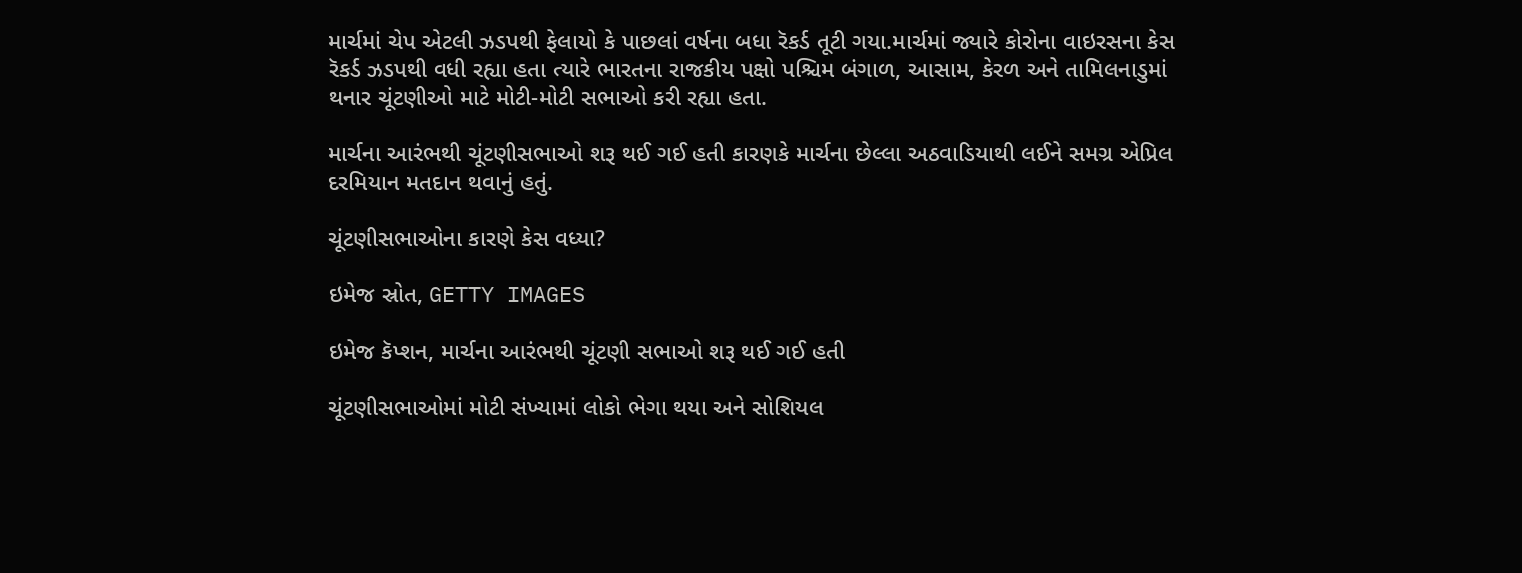માર્ચમાં ચેપ એટલી ઝડપથી ફેલાયો કે પાછલાં વર્ષના બધા રૅકર્ડ તૂટી ગયા.માર્ચમાં જ્યારે કોરોના વાઇરસના કેસ રૅકર્ડ ઝડપથી વધી રહ્યા હતા ત્યારે ભારતના રાજકીય પક્ષો પશ્ચિમ બંગાળ, આસામ, કેરળ અને તામિલનાડુમાં થનાર ચૂંટણીઓ માટે મોટી-મોટી સભાઓ કરી રહ્યા હતા.

માર્ચના આરંભથી ચૂંટણીસભાઓ શરૂ થઈ ગઈ હતી કારણકે માર્ચના છેલ્લા અઠવાડિયાથી લઈને સમગ્ર એપ્રિલ દરમિયાન મતદાન થવાનું હતું.

ચૂંટણીસભાઓના કારણે કેસ વધ્યા?

ઇમેજ સ્રોત, GETTY IMAGES

ઇમેજ કૅપ્શન, માર્ચના આરંભથી ચૂંટણી સભાઓ શરૂ થઈ ગઈ હતી

ચૂંટણીસભાઓમાં મોટી સંખ્યામાં લોકો ભેગા થયા અને સોશિયલ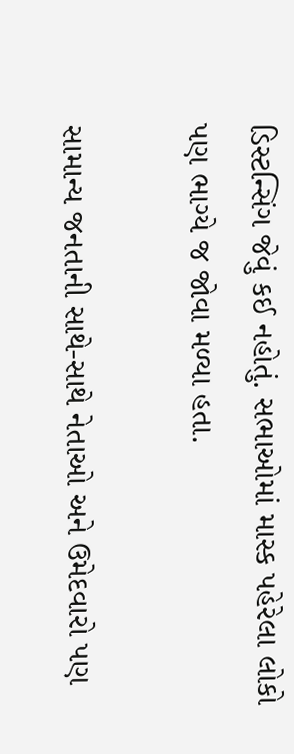ડિસ્ટન્સિંગ જેવું કઈ નહોતું. સભાઓમાં માસ્ક પહેરેલા લોકો પણ ભાગ્યે જ જોવા મળ્યા હતા.

સામાન્ય જનતાની સાથે-સાથે નેતાઓ અને ઉમેદવારો પણ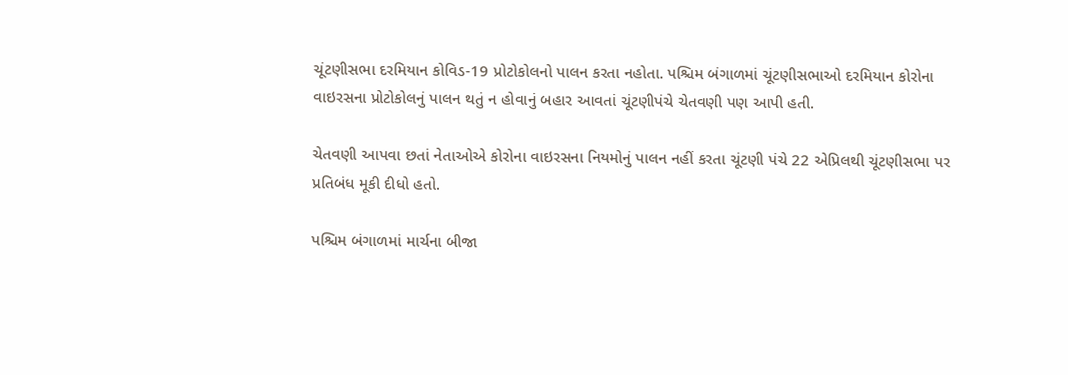ચૂંટણીસભા દરમિયાન કોવિડ-19 પ્રોટોકોલનો પાલન કરતા નહોતા. પશ્ચિમ બંગાળમાં ચૂંટણીસભાઓ દરમિયાન કોરોના વાઇરસના પ્રોટોકોલનું પાલન થતું ન હોવાનું બહાર આવતાં ચૂંટણીપંચે ચેતવણી પણ આપી હતી.

ચેતવણી આપવા છતાં નેતાઓએ કોરોના વાઇરસના નિયમોનું પાલન નહીં કરતા ચૂંટણી પંચે 22 એપ્રિલથી ચૂંટણીસભા પર પ્રતિબંધ મૂકી દીધો હતો.

પશ્ચિમ બંગાળમાં માર્ચના બીજા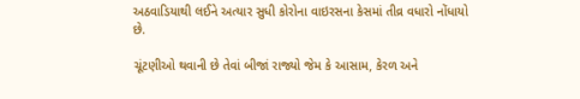અઠવાડિયાથી લઈને અત્યાર સુધી કોરોના વાઇરસના કેસમાં તીવ્ર વધારો નોંધાયો છે.

ચૂંટણીઓ થવાની છે તેવાં બીજાં રાજ્યો જેમ કે આસામ, કેરળ અને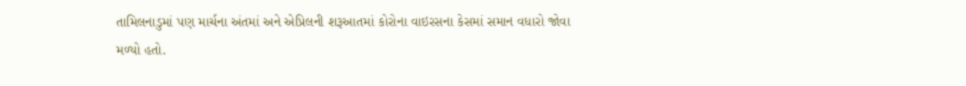તામિલનાડુમાં પણ માર્ચના અંતમાં અને એપ્રિલની શરૂઆતમાં કોરોના વાઇરસના કેસમાં સમાન વધારો જોવા મળ્યો હતો.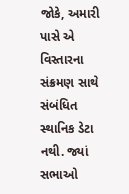જોકે, અમારી પાસે એ વિસ્તારના સંક્રમણ સાથે સંબંધિત સ્થાનિક ડેટા નથી. જ્યાં સભાઓ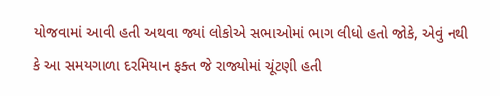યોજવામાં આવી હતી અથવા જ્યાં લોકોએ સભાઓમાં ભાગ લીધો હતો જોકે, એવું નથી કે આ સમયગાળા દરમિયાન ફક્ત જે રાજ્યોમાં ચૂંટણી હતી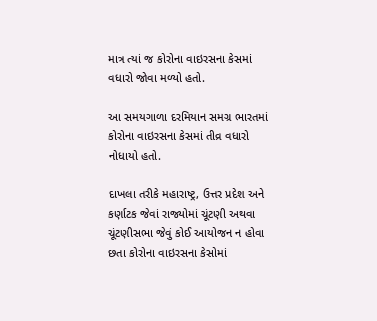માત્ર ત્યાં જ કોરોના વાઇરસના કેસમાં વધારો જોવા મળ્યો હતો.

આ સમયગાળા દરમિયાન સમગ્ર ભારતમાં કોરોના વાઇરસના કેસમાં તીવ્ર વધારો નોધાયો હતો.

દાખલા તરીકે મહારાષ્ટ્ર, ઉત્તર પ્રદેશ અને કર્ણાટક જેવાં રાજ્યોમાં ચૂંટણી અથવા ચૂંટણીસભા જેવું કોઈ આયોજન ન હોવા છતા કોરોના વાઇરસના કેસોમાં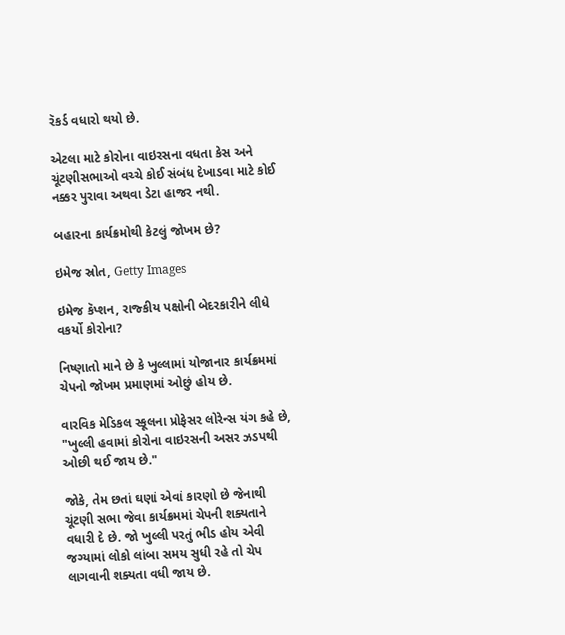રૅકર્ડ વધારો થયો છે.

એટલા માટે કોરોના વાઇરસના વધતા કેસ અને ચૂંટણીસભાઓ વચ્ચે કોઈ સંબંધ દેખાડવા માટે કોઈ નક્કર પુરાવા અથવા ડેટા હાજર નથી.

બહારના કાર્યક્રમોથી કેટલું જોખમ છે?

ઇમેજ સ્રોત, Getty Images

ઇમેજ કૅપ્શન, રાજ્કીય પક્ષોની બેદરકારીને લીધે વકર્યો કોરોના?

નિષ્ણાતો માને છે કે ખુલ્લામાં યોજાનાર કાર્યક્રમમાં ચેપનો જોખમ પ્રમાણમાં ઓછું હોય છે.

વારવિક મેડિકલ સ્કૂલના પ્રોફેસર લોરેન્સ યંગ કહે છે, "ખુલ્લી હવામાં કોરોના વાઇરસની અસર ઝડપથી ઓછી થઈ જાય છે."

જોકે, તેમ છતાં ઘણાં એવાં કારણો છે જેનાથી ચૂંટણી સભા જેવા કાર્યક્રમમાં ચેપની શક્યતાને વધારી દે છે. જો ખુલ્લી પરતું ભીડ હોય એવી જગ્યામાં લોકો લાંબા સમય સુધી રહે તો ચેપ લાગવાની શક્યતા વધી જાય છે.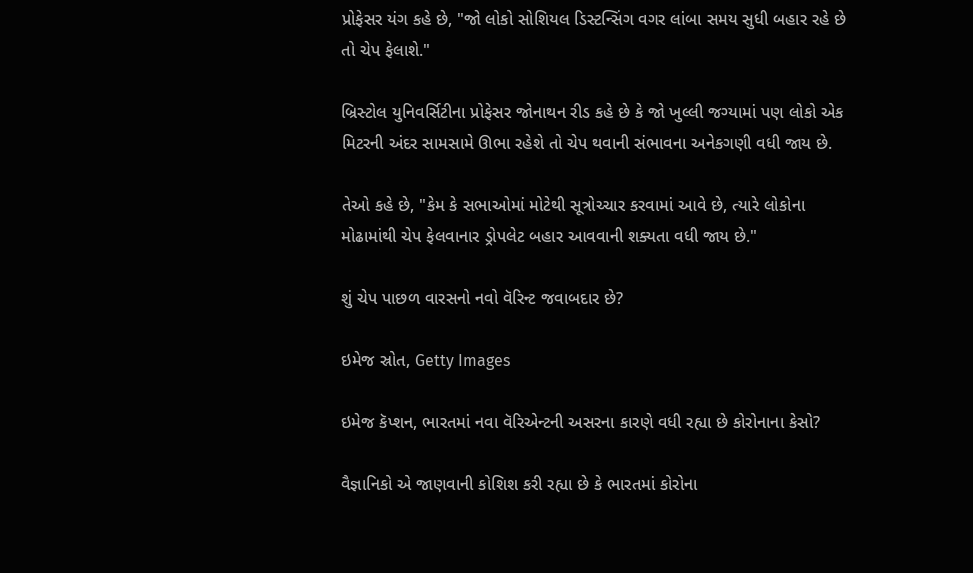પ્રોફેસર યંગ કહે છે, "જો લોકો સોશિયલ ડિસ્ટન્સિંગ વગર લાંબા સમય સુધી બહાર રહે છે તો ચેપ ફેલાશે."

બ્રિસ્ટોલ યુનિવર્સિટીના પ્રોફેસર જોનાથન રીડ કહે છે કે જો ખુલ્લી જગ્યામાં પણ લોકો એક મિટરની અંદર સામસામે ઊભા રહેશે તો ચેપ થવાની સંભાવના અનેકગણી વધી જાય છે.

તેઓ કહે છે, "કેમ કે સભાઓમાં મોટેથી સૂત્રોચ્ચાર કરવામાં આવે છે, ત્યારે લોકોના મોઢામાંથી ચેપ ફેલવાનાર ડ્રોપલેટ બહાર આવવાની શક્યતા વધી જાય છે."

શું ચેપ પાછળ વારસનો નવો વૅરિન્ટ જવાબદાર છે?

ઇમેજ સ્રોત, Getty Images

ઇમેજ કૅપ્શન, ભારતમાં નવા વૅરિએન્ટની અસરના કારણે વધી રહ્યા છે કોરોનાના કેસો?

વૈજ્ઞાનિકો એ જાણવાની કોશિશ કરી રહ્યા છે કે ભારતમાં કોરોના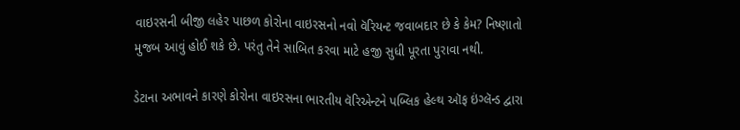વાઇરસની બીજી લહેર પાછળ કોરોના વાઇરસનો નવો વૅરિયન્ટ જવાબદાર છે કે કેમ? નિષ્ણાતો મુજબ આવું હોઈ શકે છે. પરંતુ તેને સાબિત કરવા માટે હજી સુધી પૂરતા પુરાવા નથી.

ડેટાના અભાવને કારણે કોરોના વાઇરસના ભારતીય વૅરિએન્ટને પબ્લિક હેલ્થ ઑફ ઇંગ્લૅન્ડ દ્વારા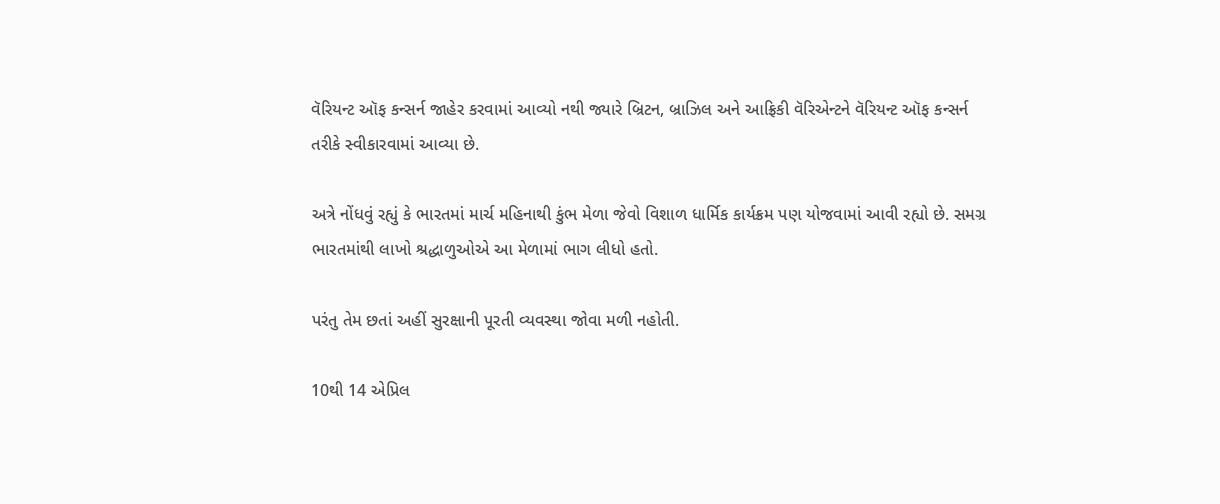વૅરિયન્ટ ઑફ કન્સર્ન જાહેર કરવામાં આવ્યો નથી જ્યારે બ્રિટન, બ્રાઝિલ અને આફ્રિકી વૅરિએન્ટને વૅરિયન્ટ ઑફ કન્સર્ન તરીકે સ્વીકારવામાં આવ્યા છે.

અત્રે નોંધવું રહ્યું કે ભારતમાં માર્ચ મહિનાથી કુંભ મેળા જેવો વિશાળ ધાર્મિક કાર્યક્રમ પણ યોજવામાં આવી રહ્યો છે. સમગ્ર ભારતમાંથી લાખો શ્રદ્ધાળુઓએ આ મેળામાં ભાગ લીધો હતો.

પરંતુ તેમ છતાં અહીં સુરક્ષાની પૂરતી વ્યવસ્થા જોવા મળી નહોતી.

10થી 14 એપ્રિલ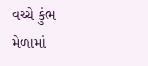વચ્ચે કુંભ મેળામાં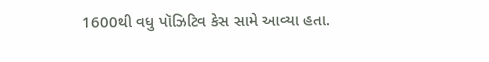1600થી વધુ પૉઝિટિવ કેસ સામે આવ્યા હતા.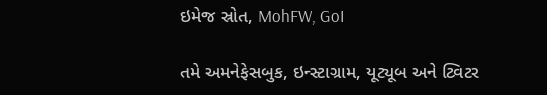ઇમેજ સ્રોત, MohFW, GoI

તમે અમનેફેસબુક, ઇન્સ્ટાગ્રામ, યૂટ્યૂબ અને ટ્વિટર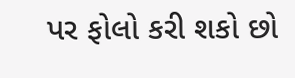પર ફોલો કરી શકો છો